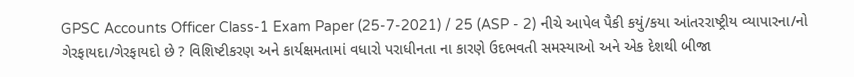GPSC Accounts Officer Class-1 Exam Paper (25-7-2021) / 25 (ASP - 2) નીચે આપેલ પૈકી કયું/કયા આંતરરાષ્ટ્રીય વ્યાપારના/નો ગેરફાયદા/ગેરફાયદો છે ? વિશિષ્ટીકરણ અને કાર્યક્ષમતામાં વધારો પરાધીનતા ના કારણે ઉદભવતી સમસ્યાઓ અને એક દેશથી બીજા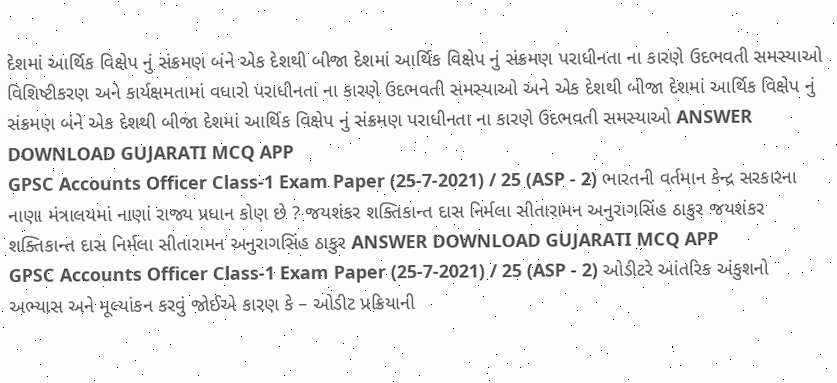દેશમાં આર્થિક વિક્ષેપ નું સંક્રમણ બંને એક દેશથી બીજા દેશમાં આર્થિક વિક્ષેપ નું સંક્રમણ પરાધીનતા ના કારણે ઉદભવતી સમસ્યાઓ વિશિષ્ટીકરણ અને કાર્યક્ષમતામાં વધારો પરાધીનતા ના કારણે ઉદભવતી સમસ્યાઓ અને એક દેશથી બીજા દેશમાં આર્થિક વિક્ષેપ નું સંક્રમણ બંને એક દેશથી બીજા દેશમાં આર્થિક વિક્ષેપ નું સંક્રમણ પરાધીનતા ના કારણે ઉદભવતી સમસ્યાઓ ANSWER DOWNLOAD GUJARATI MCQ APP
GPSC Accounts Officer Class-1 Exam Paper (25-7-2021) / 25 (ASP - 2) ભારતની વર્તમાન કેન્દ્ર સરકારના નાણા મંત્રાલયમાં નાણાં રાજ્ય પ્રધાન કોણ છે ? જયશંકર શક્તિકાન્ત દાસ નિર્મલા સીતારામન અનુરાગસિંહ ઠાકુર જયશંકર શક્તિકાન્ત દાસ નિર્મલા સીતારામન અનુરાગસિંહ ઠાકુર ANSWER DOWNLOAD GUJARATI MCQ APP
GPSC Accounts Officer Class-1 Exam Paper (25-7-2021) / 25 (ASP - 2) ઓડીટરે આંતરિક અંકુશનો અભ્યાસ અને મૂલ્યાંકન કરવું જોઈએ કારણ કે – ઓડીટ પ્રક્રિયાની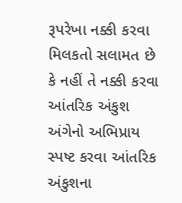રૂપરેખા નક્કી કરવા મિલકતો સલામત છે કે નહીં તે નક્કી કરવા આંતરિક અંકુશ અંગેનો અભિપ્રાય સ્પષ્ટ કરવા આંતરિક અંકુશના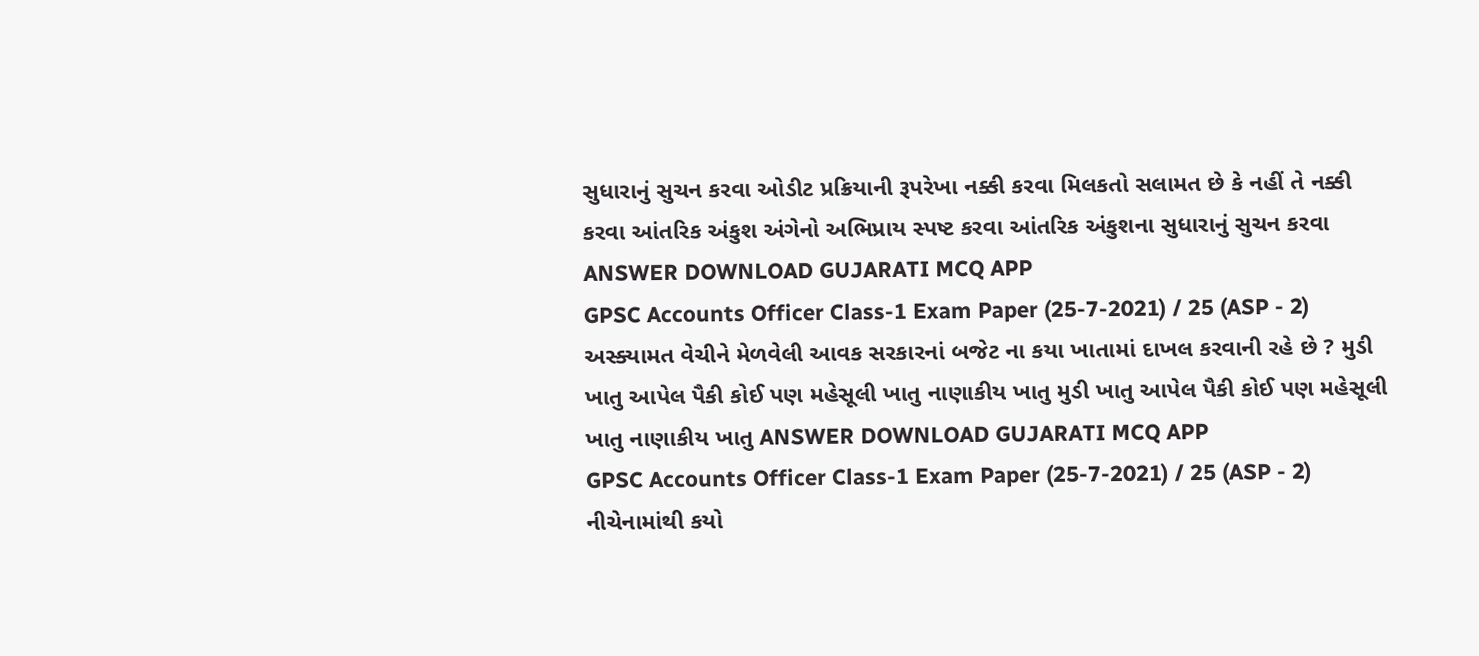સુધારાનું સુચન કરવા ઓડીટ પ્રક્રિયાની રૂપરેખા નક્કી કરવા મિલકતો સલામત છે કે નહીં તે નક્કી કરવા આંતરિક અંકુશ અંગેનો અભિપ્રાય સ્પષ્ટ કરવા આંતરિક અંકુશના સુધારાનું સુચન કરવા ANSWER DOWNLOAD GUJARATI MCQ APP
GPSC Accounts Officer Class-1 Exam Paper (25-7-2021) / 25 (ASP - 2) અસ્ક્યામત વેચીને મેળવેલી આવક સરકારનાં બજેટ ના કયા ખાતામાં દાખલ કરવાની રહે છે ? મુડી ખાતુ આપેલ પૈકી કોઈ પણ મહેસૂલી ખાતુ નાણાકીય ખાતુ મુડી ખાતુ આપેલ પૈકી કોઈ પણ મહેસૂલી ખાતુ નાણાકીય ખાતુ ANSWER DOWNLOAD GUJARATI MCQ APP
GPSC Accounts Officer Class-1 Exam Paper (25-7-2021) / 25 (ASP - 2) નીચેનામાંથી કયો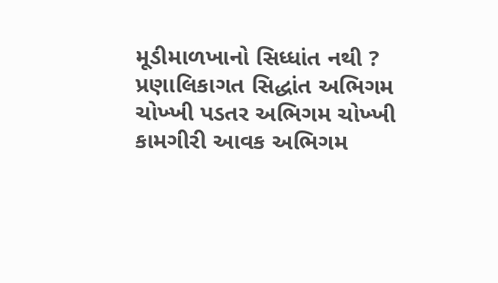મૂડીમાળખાનો સિધ્ધાંત નથી ? પ્રણાલિકાગત સિદ્ધાંત અભિગમ ચોખ્ખી પડતર અભિગમ ચોખ્ખી કામગીરી આવક અભિગમ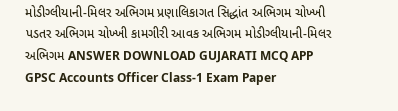મોડીગ્લીયાની-મિલર અભિગમ પ્રણાલિકાગત સિદ્ધાંત અભિગમ ચોખ્ખી પડતર અભિગમ ચોખ્ખી કામગીરી આવક અભિગમ મોડીગ્લીયાની-મિલર અભિગમ ANSWER DOWNLOAD GUJARATI MCQ APP
GPSC Accounts Officer Class-1 Exam Paper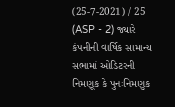(25-7-2021) / 25 (ASP - 2) જ્યારે કંપનીની વાર્ષિક સામાન્ય સભામાં ઓડિટરની નિમણૂક કે પુનઃનિમણુક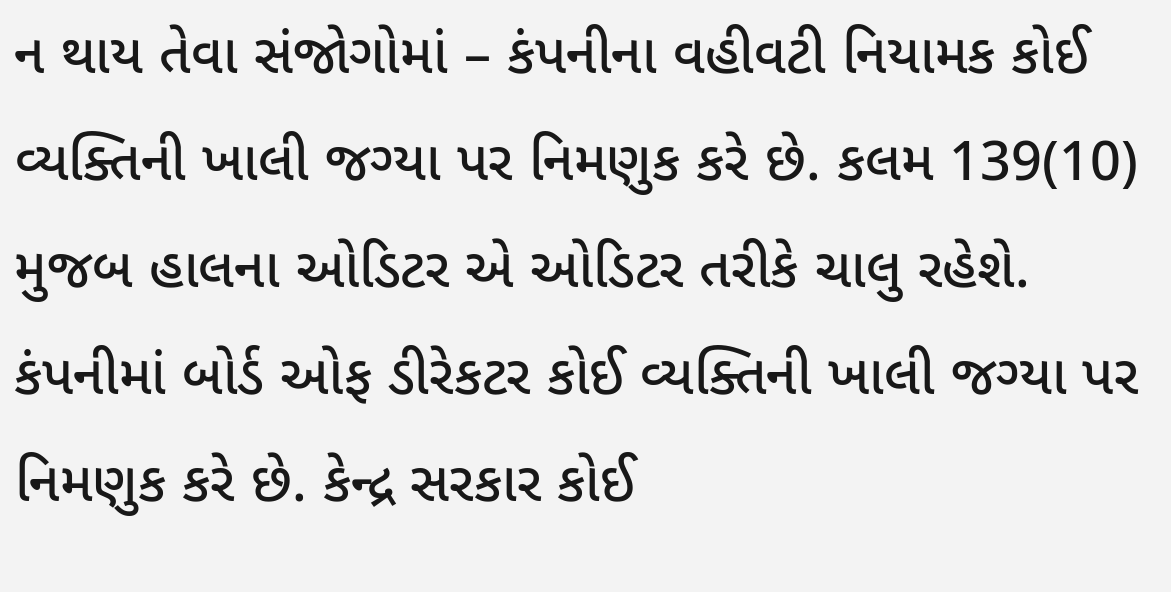ન થાય તેવા સંજોગોમાં – કંપનીના વહીવટી નિયામક કોઈ વ્યક્તિની ખાલી જગ્યા પર નિમણુક કરે છે. કલમ 139(10) મુજબ હાલના ઓડિટર એ ઓડિટર તરીકે ચાલુ રહેશે. કંપનીમાં બોર્ડ ઓફ ડીરેકટર કોઈ વ્યક્તિની ખાલી જગ્યા પર નિમણુક કરે છે. કેન્દ્ર સરકાર કોઈ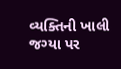વ્યક્તિની ખાલી જગ્યા પર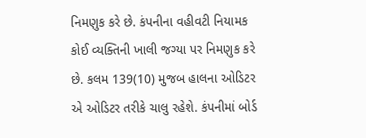નિમણુક કરે છે. કંપનીના વહીવટી નિયામક કોઈ વ્યક્તિની ખાલી જગ્યા પર નિમણુક કરે છે. કલમ 139(10) મુજબ હાલના ઓડિટર એ ઓડિટર તરીકે ચાલુ રહેશે. કંપનીમાં બોર્ડ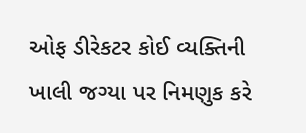ઓફ ડીરેકટર કોઈ વ્યક્તિની ખાલી જગ્યા પર નિમણુક કરે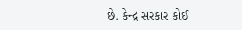છે. કેન્દ્ર સરકાર કોઈ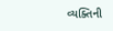વ્યક્તિની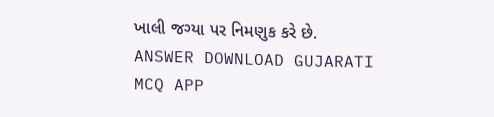ખાલી જગ્યા પર નિમણુક કરે છે. ANSWER DOWNLOAD GUJARATI MCQ APP